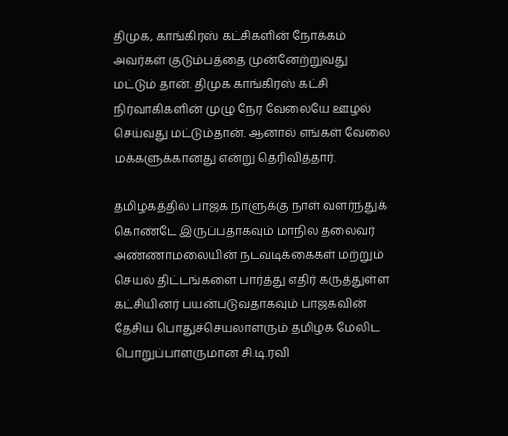திமுக, காங்கிரஸ் கட்சிகளின் நோக்கம் அவர்கள் குடும்பத்தை முன்னேற்றுவது மட்டும் தான். திமுக காங்கிரஸ் கட்சி நிர்வாகிகளின் முழு நேர வேலையே ஊழல் செய்வது மட்டும்தான். ஆனால் எங்கள் வேலை மக்களுக்கானது என்று தெரிவித்தார்.

தமிழகத்தில் பாஜக நாளுக்கு நாள் வளர்ந்துக் கொண்டே இருப்பதாகவும் மாநில தலைவர் அண்ணாமலையின் நடவடிக்கைகள் மற்றும் செயல் திட்டங்களை பார்த்து எதிர் கருத்துள்ள கட்சியினர் பயன்படுவதாகவும் பாஜகவின் தேசிய பொதுச்செயலாளரும் தமிழக மேலிட பொறுப்பாளருமான சி.டி.ரவி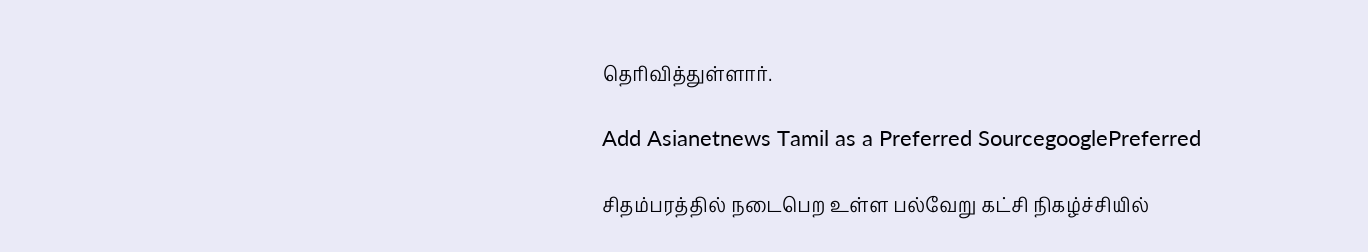தெரிவித்துள்ளார்.

Add Asianetnews Tamil as a Preferred SourcegooglePreferred

சிதம்பரத்தில் நடைபெற உள்ள பல்வேறு கட்சி நிகழ்ச்சியில்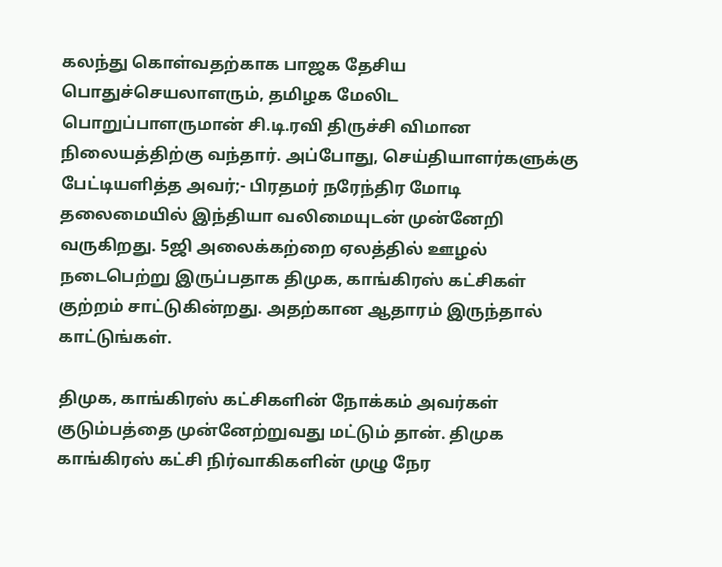கலந்து கொள்வதற்காக பாஜக தேசிய பொதுச்செயலாளரும், தமிழக மேலிட பொறுப்பாளருமான் சி.டி‌.ரவி திருச்சி விமான நிலையத்திற்கு வந்தார். அப்போது, செய்தியாளர்களுக்கு பேட்டியளித்த அவர்;- பிரதமர் நரேந்திர மோடி தலைமையில் இந்தியா வலிமையுடன் முன்னேறி வருகிறது. 5ஜி அலைக்கற்றை ஏலத்தில் ஊழல் நடைபெற்று இருப்பதாக திமுக, காங்கிரஸ் கட்சிகள் குற்றம் சாட்டுகின்றது. அதற்கான ஆதாரம் இருந்தால் காட்டுங்கள்.

திமுக, காங்கிரஸ் கட்சிகளின் நோக்கம் அவர்கள் குடும்பத்தை முன்னேற்றுவது மட்டும் தான். திமுக காங்கிரஸ் கட்சி நிர்வாகிகளின் முழு நேர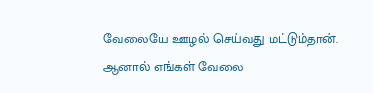வேலையே ஊழல் செய்வது மட்டும்தான். ஆனால் எங்கள் வேலை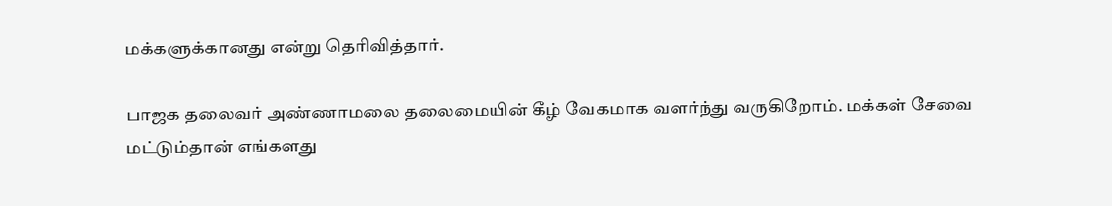மக்களுக்கானது என்று தெரிவித்தார்.

பாஜக தலைவர் அண்ணாமலை தலைமையின் கீழ் வேகமாக வளர்ந்து வருகிறோம். மக்கள் சேவை மட்டும்தான் எங்களது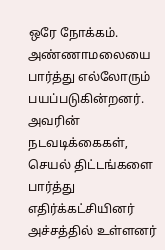ஒரே நோக்கம். அண்ணாமலையை பார்த்து எல்லோரும் பயப்படுகின்றனர். அவரின் நடவடிக்கைகள், செயல் திட்டங்களை பார்த்து எதிர்க்கட்சியினர் அச்சத்தில் உள்ளனர்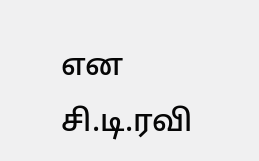என சி.டி.ரவி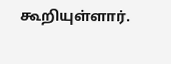கூறியுள்ளார்.